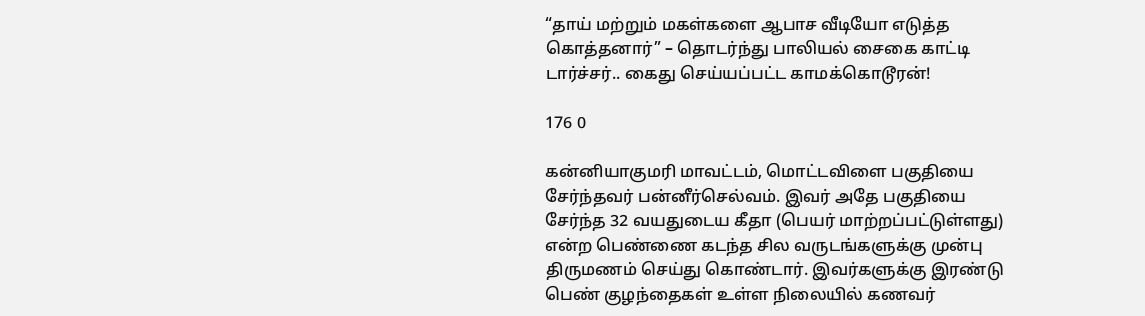“தாய் மற்றும் மகள்களை ஆபாச வீடியோ எடுத்த கொத்தனார்” – தொடர்ந்து பாலியல் சைகை காட்டி டார்ச்சர்.. கைது செய்யப்பட்ட காமக்கொடூரன்!

176 0

கன்னியாகுமரி மாவட்டம், மொட்டவிளை பகுதியை சேர்ந்தவர் பன்னீர்செல்வம். இவர் அதே பகுதியை சேர்ந்த 32 வயதுடைய கீதா (பெயர் மாற்றப்பட்டுள்ளது) என்ற பெண்ணை கடந்த சில வருடங்களுக்கு முன்பு திருமணம் செய்து கொண்டார். இவர்களுக்கு இரண்டு பெண் குழந்தைகள் உள்ள நிலையில் கணவர்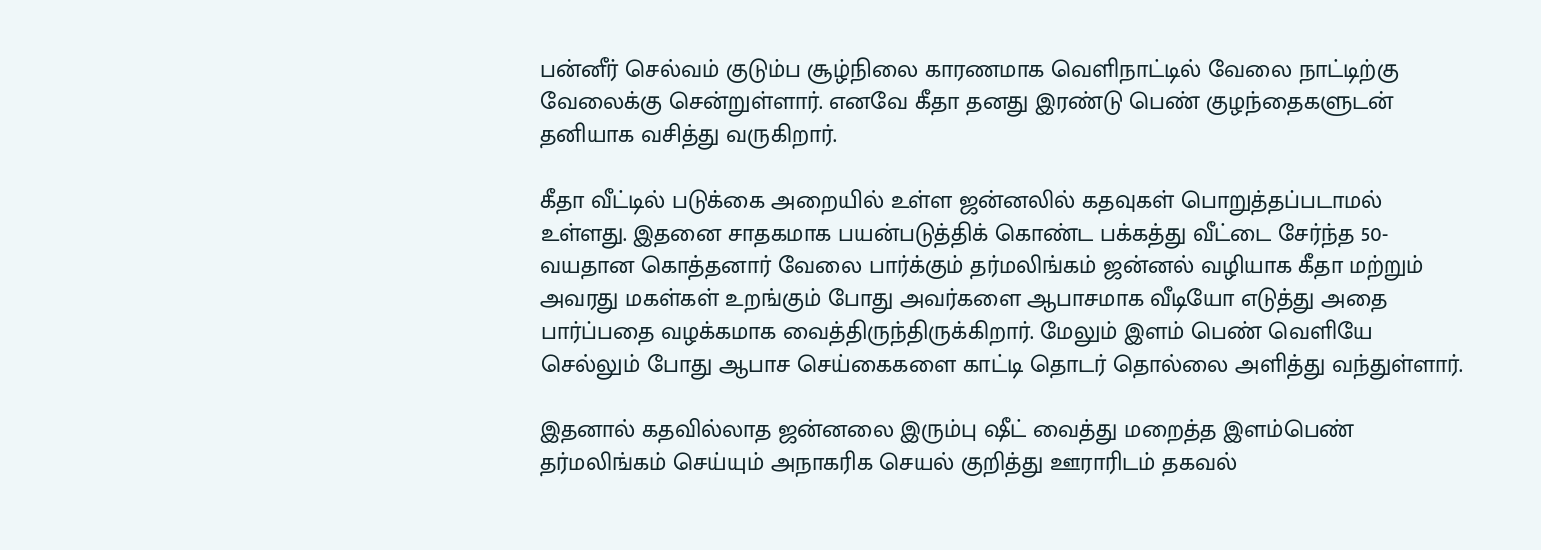பன்னீர் செல்வம் குடும்ப சூழ்நிலை காரணமாக வெளிநாட்டில் வேலை நாட்டிற்கு வேலைக்கு சென்றுள்ளார். எனவே கீதா தனது இரண்டு பெண் குழந்தைகளுடன் தனியாக வசித்து வருகிறார்.

கீதா வீட்டில் படுக்கை அறையில் உள்ள ஜன்னலில் கதவுகள் பொறுத்தப்படாமல் உள்ளது. இதனை சாதகமாக பயன்படுத்திக் கொண்ட பக்கத்து வீட்டை சேர்ந்த 50-வயதான கொத்தனார் வேலை பார்க்கும் தர்மலிங்கம் ஜன்னல் வழியாக கீதா மற்றும் அவரது மகள்கள் உறங்கும் போது அவர்களை ஆபாசமாக வீடியோ எடுத்து அதை பார்ப்பதை வழக்கமாக வைத்திருந்திருக்கிறார். மேலும் இளம் பெண் வெளியே செல்லும் போது ஆபாச செய்கைகளை காட்டி தொடர் தொல்லை அளித்து வந்துள்ளார்.

இதனால் கதவில்லாத ஜன்னலை இரும்பு ஷீட் வைத்து மறைத்த இளம்பெண் தர்மலிங்கம் செய்யும் அநாகரிக செயல் குறித்து ஊராரிடம் தகவல்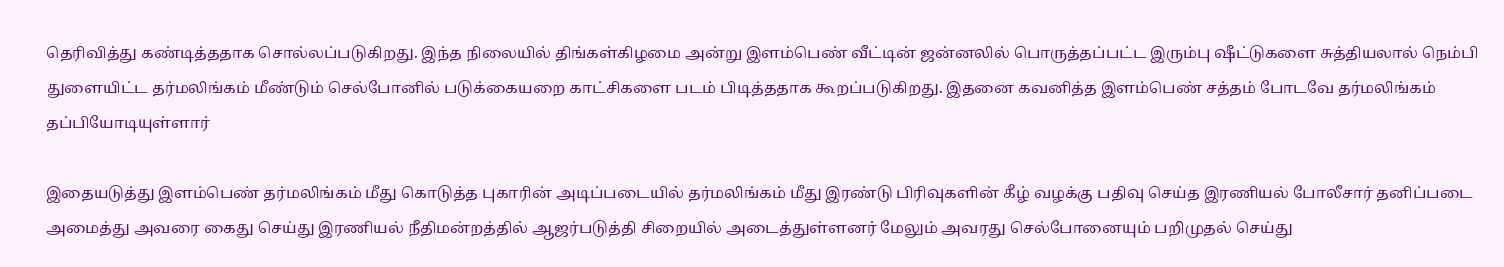தெரிவித்து கண்டித்ததாக சொல்லப்படுகிறது. இந்த நிலையில் திங்கள்கிழமை அன்று இளம்பெண் வீட்டின் ஜன்னலில் பொருத்தப்பட்ட இரும்பு ஷீட்டுகளை சுத்தியலால் நெம்பி துளையிட்ட தர்மலிங்கம் மீண்டும் செல்போனில் படுக்கையறை காட்சிகளை படம் பிடித்ததாக கூறப்படுகிறது. இதனை கவனித்த இளம்பெண் சத்தம் போடவே தர்மலிங்கம் தப்பியோடியுள்ளார்

இதையடுத்து இளம்பெண் தர்மலிங்கம் மீது கொடுத்த புகாரின் அடிப்படையில் தர்மலிங்கம் மீது இரண்டு பிரிவுகளின் கீழ் வழக்கு பதிவு செய்த இரணியல் போலீசார் தனிப்படை அமைத்து அவரை கைது செய்து இரணியல் நீதிமன்றத்தில் ஆஜர்படுத்தி சிறையில் அடைத்துள்ளனர் மேலும் அவரது செல்போனையும் பறிமுதல் செய்து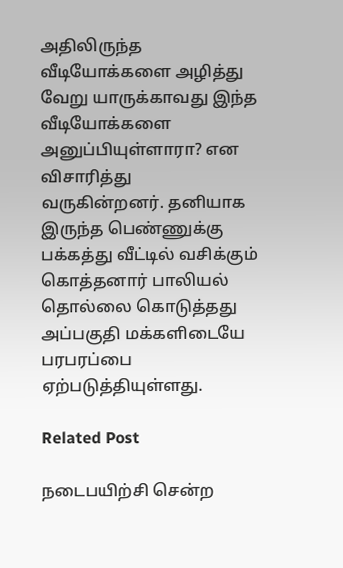அதிலிருந்த வீடியோக்களை அழித்து வேறு யாருக்காவது இந்த வீடியோக்களை அனுப்பியுள்ளாரா? என விசாரித்து வருகின்றனர். தனியாக இருந்த பெண்ணுக்கு பக்கத்து வீட்டில் வசிக்கும் கொத்தனார் பாலியல் தொல்லை கொடுத்தது அப்பகுதி மக்களிடையே பரபரப்பை ஏற்படுத்தியுள்ளது.

Related Post

நடைபயிற்சி சென்ற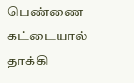பெண்ணை கட்டையால் தாக்கி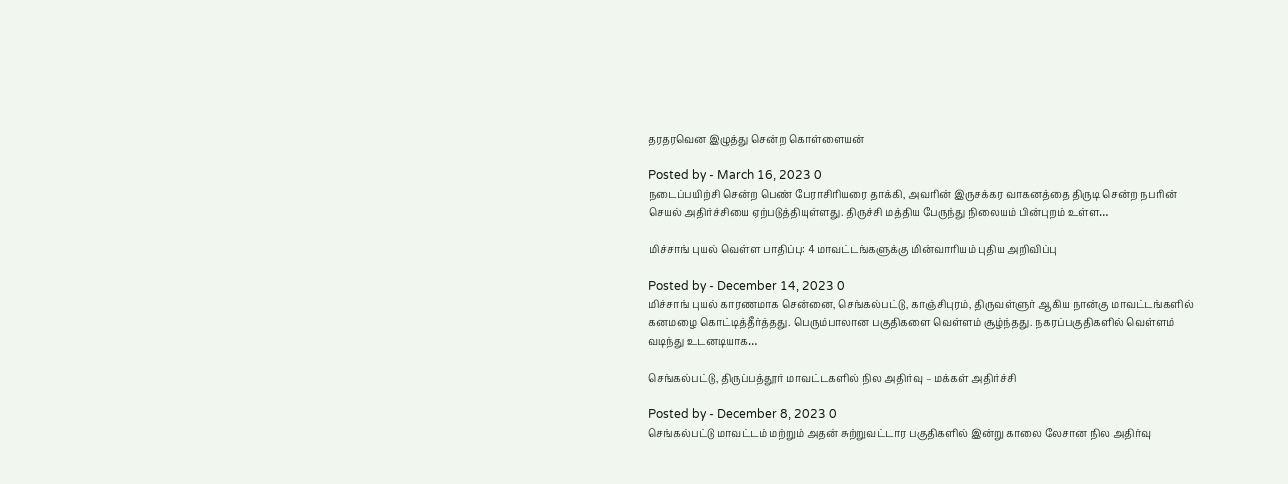தரதரவென இழுத்து சென்ற கொள்ளையன்

Posted by - March 16, 2023 0
நடைப்பயிற்சி சென்ற பெண் பேராசிரியரை தாக்கி, அவரின் இருசக்கர வாகனத்தை திருடி சென்ற நபரின் செயல் அதிர்ச்சியை ஏற்படுத்தியுள்ளது. திருச்சி மத்திய பேருந்து நிலையம் பின்புறம் உள்ள…

மிச்சாங் புயல் வெள்ள பாதிப்பு: 4 மாவட்டங்களுக்கு மின்வாரியம் புதிய அறிவிப்பு

Posted by - December 14, 2023 0
மிச்சாங் புயல் காரணமாக சென்னை, செங்கல்பட்டு, காஞ்சிபுரம், திருவள்ளுர் ஆகிய நான்கு மாவட்டங்களில் கனமழை கொட்டித்தீர்த்தது. பெரும்பாலான பகுதிகளை வெள்ளம் சூழ்ந்தது. நகரப்பகுதிகளில் வெள்ளம் வடிந்து உடனடியாக…

செங்கல்பட்டு, திருப்பத்தூர் மாவட்டகளில் நில அதிர்வு – மக்கள் அதிர்ச்சி

Posted by - December 8, 2023 0
செங்கல்பட்டு மாவட்டம் மற்றும் அதன் சுற்றுவட்டார பகுதிகளில் இன்று காலை லேசான நில அதிர்வு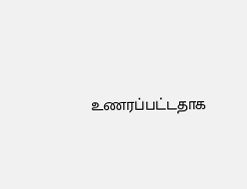உணரப்பட்டதாக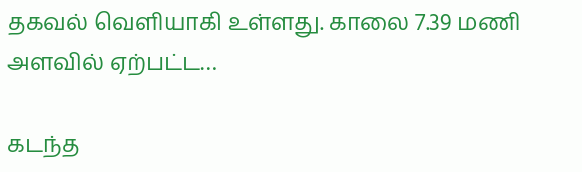தகவல் வெளியாகி உள்ளது. காலை 7.39 மணி அளவில் ஏற்பட்ட…

கடந்த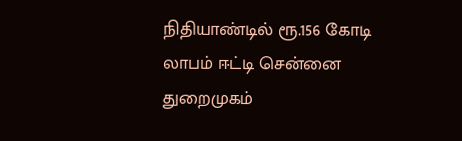நிதியாண்டில் ரூ.156 கோடி லாபம் ஈட்டி சென்னை துறைமுகம்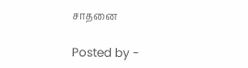சாதனை

Posted by -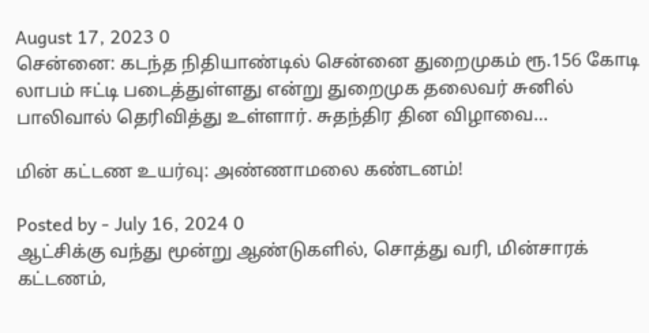August 17, 2023 0
சென்னை: கடந்த நிதியாண்டில் சென்னை துறைமுகம் ரூ.156 கோடி லாபம் ஈட்டி படைத்துள்ளது என்று துறைமுக தலைவர் சுனில் பாலிவால் தெரிவித்து உள்ளார். சுதந்திர தின விழாவை…

மின் கட்டண உயர்வு: அண்ணாமலை கண்டனம்!

Posted by - July 16, 2024 0
ஆட்சிக்கு வந்து மூன்று ஆண்டுகளில், சொத்து வரி, மின்சாரக் கட்டணம்,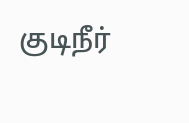குடிநீர்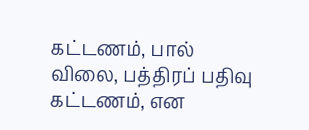கட்டணம், பால் விலை, பத்திரப் பதிவு கட்டணம், என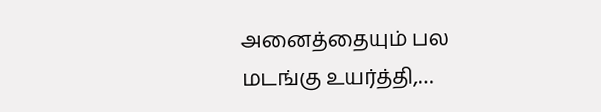அனைத்தையும் பல மடங்கு உயர்த்தி,…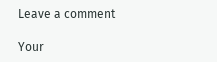Leave a comment

Your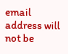email address will not be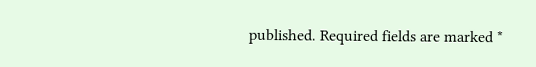published. Required fields are marked *